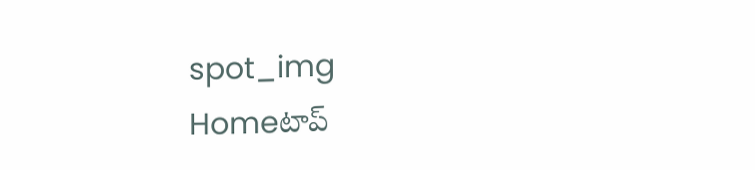spot_img
Homeటాప్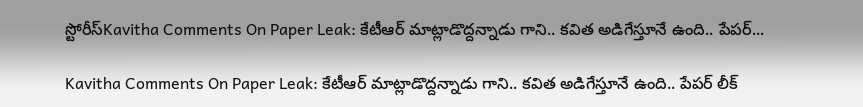స్టోరీస్Kavitha Comments On Paper Leak: కేటీఆర్ మాట్లాడొద్దన్నాడు గాని.. కవిత అడిగేస్తూనే ఉంది.. పేపర్...

Kavitha Comments On Paper Leak: కేటీఆర్ మాట్లాడొద్దన్నాడు గాని.. కవిత అడిగేస్తూనే ఉంది.. పేపర్ లీక్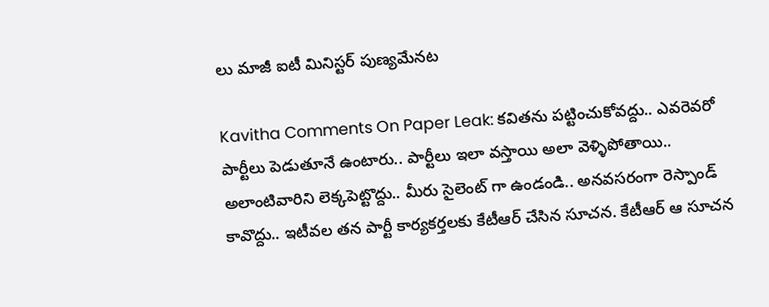లు మాజీ ఐటీ మినిస్టర్ పుణ్యమేనట

Kavitha Comments On Paper Leak: కవితను పట్టించుకోవద్దు.. ఎవరెవరో పార్టీలు పెడుతూనే ఉంటారు.. పార్టీలు ఇలా వస్తాయి అలా వెళ్ళిపోతాయి.. అలాంటివారిని లెక్కపెట్టొద్దు.. మీరు సైలెంట్ గా ఉండండి.. అనవసరంగా రెస్పాండ్ కావొద్దు.. ఇటీవల తన పార్టీ కార్యకర్తలకు కేటీఆర్ చేసిన సూచన. కేటీఆర్ ఆ సూచన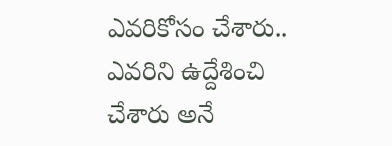ఎవరికోసం చేశారు.. ఎవరిని ఉద్దేశించి చేశారు అనే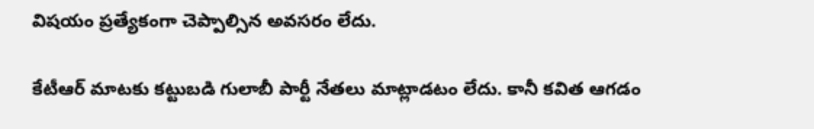విషయం ప్రత్యేకంగా చెప్పాల్సిన అవసరం లేదు.

కేటీఆర్ మాటకు కట్టుబడి గులాబీ పార్టీ నేతలు మాట్లాడటం లేదు. కానీ కవిత ఆగడం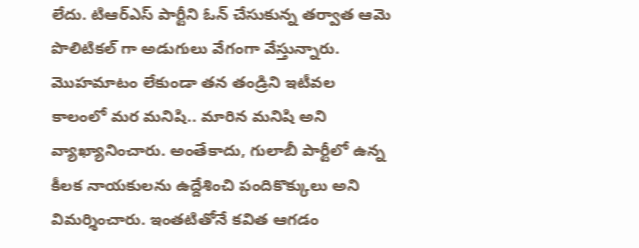లేదు. టిఆర్ఎస్ పార్టీని ఓన్ చేసుకున్న తర్వాత ఆమె పొలిటికల్ గా అడుగులు వేగంగా వేస్తున్నారు. మొహమాటం లేకుండా తన తండ్రిని ఇటీవల కాలంలో మర మనిషి.. మారిన మనిషి అని వ్యాఖ్యానించారు. అంతేకాదు, గులాబీ పార్టీలో ఉన్న కీలక నాయకులను ఉద్దేశించి పందికొక్కులు అని విమర్శించారు. ఇంతటితోనే కవిత ఆగడం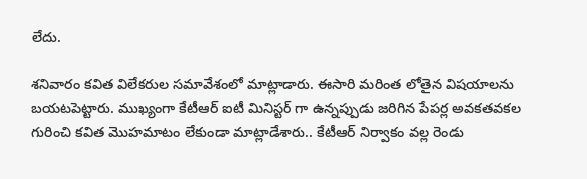లేదు.

శనివారం కవిత విలేకరుల సమావేశంలో మాట్లాడారు. ఈసారి మరింత లోతైన విషయాలను బయటపెట్టారు. ముఖ్యంగా కేటీఆర్ ఐటీ మినిస్టర్ గా ఉన్నప్పుడు జరిగిన పేపర్ల అవకతవకల గురించి కవిత మొహమాటం లేకుండా మాట్లాడేశారు.. కేటీఆర్ నిర్వాకం వల్ల రెండు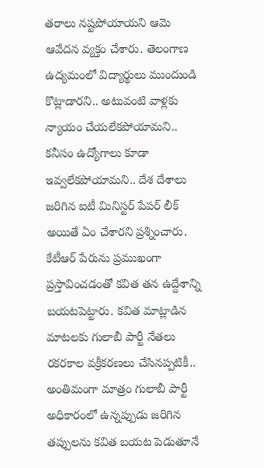తరాలు నష్టపోయాయని ఆమె ఆవేదన వ్యక్తం చేశారు. తెలంగాణ ఉద్యమంలో విద్యార్థులు ముందుండి కొట్లాడారని.. అటువంటి వాళ్లకు న్యాయం చేయలేకపోయామని.. కనీసం ఉద్యోగాలు కూడా ఇవ్వలేకపోయామని.. దేశ దేశాలు జరిగిన ఐటీ మినిస్టర్ పేపర్ లీక్ అయితే ఏం చేశారని ప్రశ్నించారు. కేటీఆర్ పేరును ప్రముఖంగా ప్రస్తావించడంతో కవిత తన ఉద్దేశాన్ని బయటపెట్టారు. కవిత మాట్లాడిన మాటలకు గులాబీ పార్టీ నేతలు రకరకాల వక్రీకరణలు చేసినప్పటికీ.. అంతిమంగా మాత్రం గులాబీ పార్టీ అధికారంలో ఉన్నప్పుడు జరిగిన తప్పులను కవిత బయట పెడుతూనే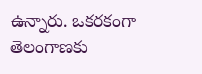ఉన్నారు. ఒకరకంగా తెలంగాణకు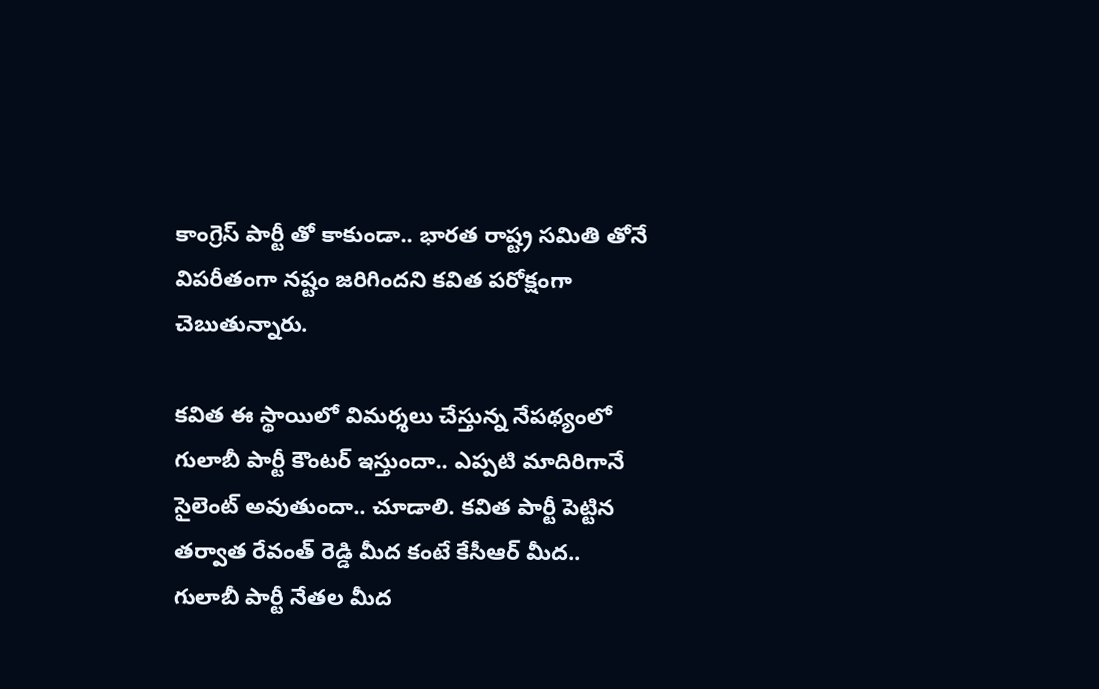కాంగ్రెస్ పార్టీ తో కాకుండా.. భారత రాష్ట్ర సమితి తోనే విపరీతంగా నష్టం జరిగిందని కవిత పరోక్షంగా చెబుతున్నారు.

కవిత ఈ స్థాయిలో విమర్శలు చేస్తున్న నేపథ్యంలో గులాబీ పార్టీ కౌంటర్ ఇస్తుందా.. ఎప్పటి మాదిరిగానే సైలెంట్ అవుతుందా.. చూడాలి. కవిత పార్టీ పెట్టిన తర్వాత రేవంత్ రెడ్డి మీద కంటే కేసీఆర్ మీద.. గులాబీ పార్టీ నేతల మీద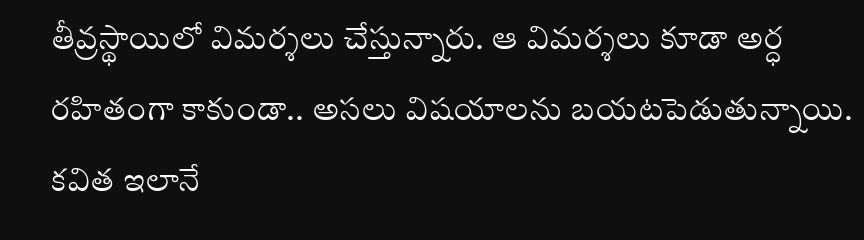తీవ్రస్థాయిలో విమర్శలు చేస్తున్నారు. ఆ విమర్శలు కూడా అర్ధ రహితంగా కాకుండా.. అసలు విషయాలను బయటపెడుతున్నాయి. కవిత ఇలానే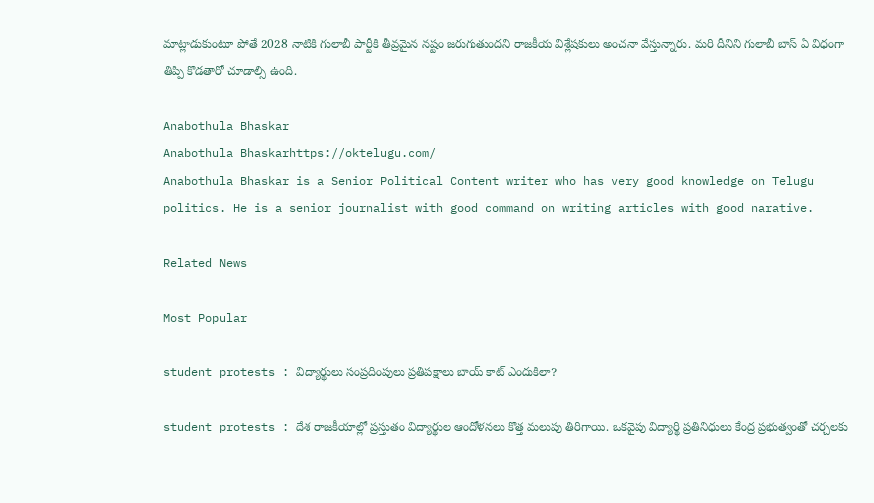మాట్లాడుకుంటూ పోతే 2028 నాటికి గులాబీ పార్టీకి తీవ్రమైన నష్టం జరుగుతుందని రాజకీయ విశ్లేషకులు అంచనా వేస్తున్నారు. మరి దీనిని గులాబీ బాస్ ఏ విధంగా తిప్పి కొడతారో చూడాల్సి ఉంది.

Anabothula Bhaskar
Anabothula Bhaskarhttps://oktelugu.com/
Anabothula Bhaskar is a Senior Political Content writer who has very good knowledge on Telugu politics. He is a senior journalist with good command on writing articles with good narative.

Related News

Most Popular

student protests : విద్యార్థులు సంప్రదింపులు ప్రతిపక్షాలు బాయ్ కాట్ ఎందుకిలా?

student protests : దేశ రాజకీయాల్లో ప్రస్తుతం విద్యార్థుల ఆందోళనలు కొత్త మలుపు తిరిగాయి. ఒకవైపు విద్యార్థి ప్రతినిధులు కేంద్ర ప్రభుత్వంతో చర్చలకు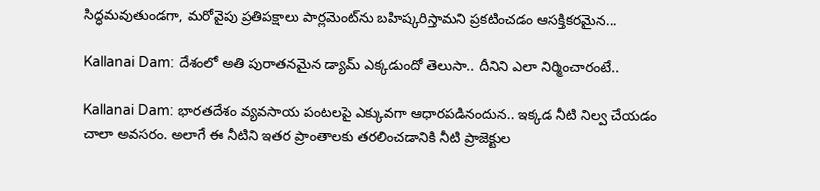సిద్ధమవుతుండగా, మరోవైపు ప్రతిపక్షాలు పార్లమెంట్‌ను బహిష్కరిస్తామని ప్రకటించడం ఆసక్తికరమైన...

Kallanai Dam: దేశంలో అతి పురాతనమైన డ్యామ్ ఎక్కడుందో తెలుసా.. దీనిని ఎలా నిర్మించారంటే..

Kallanai Dam: భారతదేశం వ్యవసాయ పంటలపై ఎక్కువగా ఆధారపడినందున.. ఇక్కడ నీటి నిల్వ చేయడం చాలా అవసరం. అలాగే ఈ నీటిని ఇతర ప్రాంతాలకు తరలించడానికి నీటి ప్రాజెక్టుల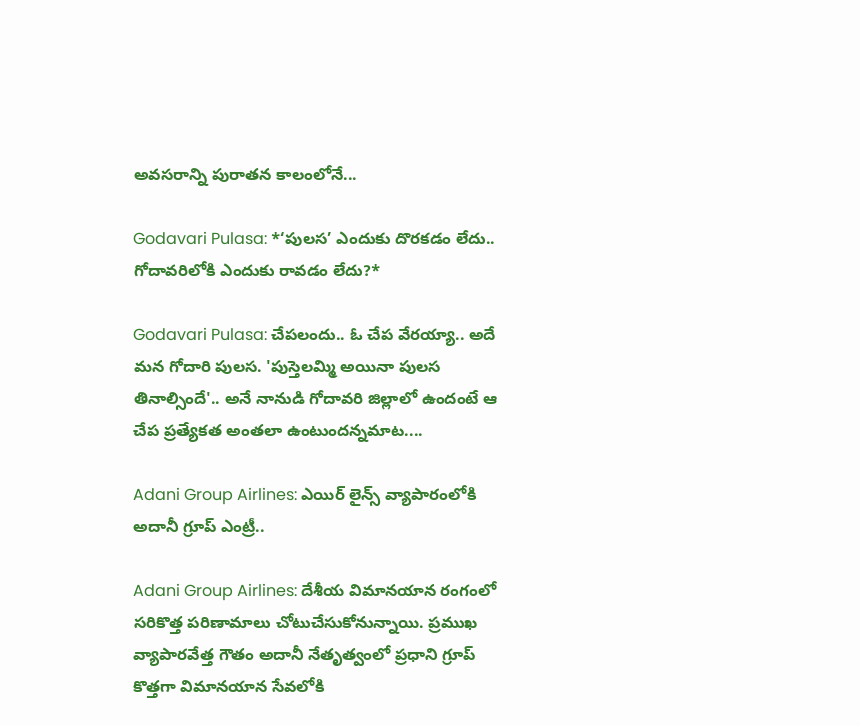అవసరాన్ని పురాతన కాలంలోనే...

Godavari Pulasa: *‘పులస’ ఎందుకు దొరకడం లేదు.. గోదావరిలోకి ఎందుకు రావడం లేదు?*

Godavari Pulasa: చేపలందు.. ఓ చేప వేరయ్యా.. అదే మన గోదారి పులస. 'పుస్తెలమ్మి అయినా పులస తినాల్సిందే'.. అనే నానుడి గోదావరి జిల్లాలో ఉందంటే ఆ చేప ప్రత్యేకత అంతలా ఉంటుందన్నమాట....

Adani Group Airlines: ఎయిర్ లైన్స్ వ్యాపారంలోకి అదానీ గ్రూప్ ఎంట్రీ..

Adani Group Airlines: దేశీయ విమానయాన రంగంలో సరికొత్త పరిణామాలు చోటుచేసుకోనున్నాయి. ప్రముఖ వ్యాపారవేత్త గౌతం అదానీ నేతృత్వంలో ప్రధాని గ్రూప్ కొత్తగా విమానయాన సేవలోకి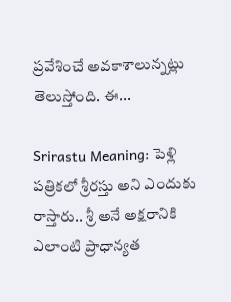ప్రవేశించే అవకాశాలున్నట్లు తెలుస్తోంది. ఈ...

Srirastu Meaning: పెళ్లి పత్రికలో శ్రీరస్తు అని ఎందుకు రాస్తారు.. శ్రీ అనే అక్షరానికి ఎలాంటి ప్రాధాన్యత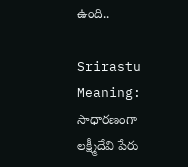ఉంది..

Srirastu Meaning: సాధారణంగా లక్ష్మీదేవి పేరు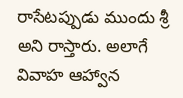రాసేటప్పుడు ముందు శ్రీ అని రాస్తారు. అలాగే వివాహ ఆహ్వాన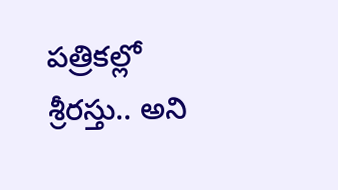పత్రికల్లో శ్రీరస్తు.. అని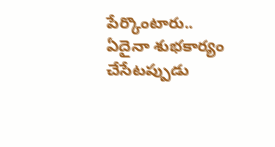పేర్కొంటారు.. ఏదైనా శుభకార్యం చేసేటప్పుడు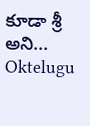కూడా శ్రీ అని...
Oktelugu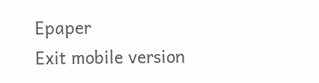Epaper
Exit mobile version